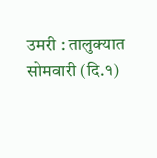उमरी : तालुक्यात सोमवारी (दि.१)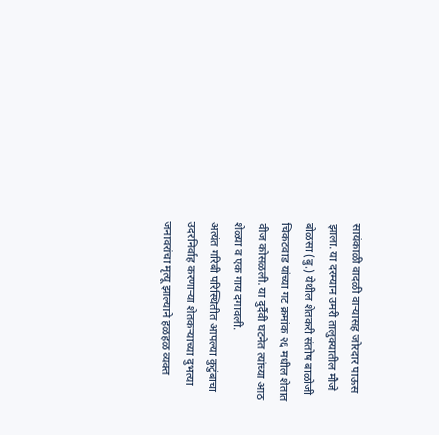सायंकाळी वादळी वाऱ्यासह जोरदार पाऊस झाला. या दरम्यान उमरी तालुक्यातील मौजे बोळसा (बु.) येथील शेतकरी संतोष बाळोजी चिकटवाड यांच्या गट क्रमांक २६ मधील शेतात वीज कोसळली. या दुर्दैवी घटनेत त्यांच्या आठ शेळ्या व एक गाय दगावली.
अत्यंत गरिबी परिस्थितीत आपल्या कुटुंबाचा उदरनिर्वाह करणाऱ्या शेतकऱ्याच्या दुभत्या जनावरांचा मृत्यू झाल्याने हळहळ व्यक्त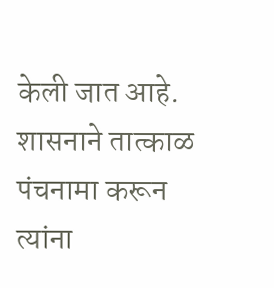केली जात आहे. शासनाने तात्काळ पंचनामा करून त्यांना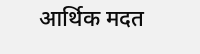आर्थिक मदत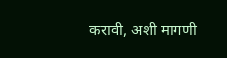करावी, अशी मागणी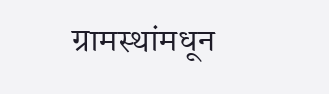ग्रामस्थांमधून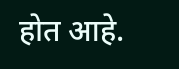होत आहे.